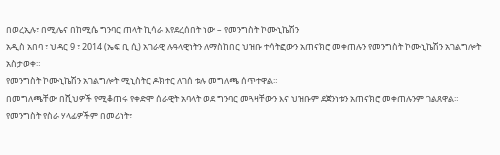በወረኢሉ፣ በሚሌና በከሚሴ ግንባር ጠላት ኪሳራ እየደረሰበት ነው – የመንግስት ኮሙኒኬሽን
አዲስ አበባ ፣ ህዳር 9 ፣ 2014 (ኤፍ ቢ ሲ) አገራዊ ሉዓላዊነትን ለማስከበር ህዝቡ ተሳትፎውን አጠናክሮ መቀጠሉን የመንግስት ኮሙኒኬሽን አገልግሎት አስታወቀ።
የመንግስት ኮሙኒኬሽን አገልግሎት ሚኒስትር ዶክተር ለገሰ ቱሉ መግለጫ ሰጥተዋል።
በመግለጫቸው በሺህዎች የሚቆጠሩ የቀድሞ ሰራዊት አባላት ወደ ግንባር መጓዛቸውን እና ህዝቡም ደጀንነቱን አጠናክሮ መቀጠሉንም ገልጸዋል።
የመንግስት የስራ ሃላፊዎችም በመሪነት፣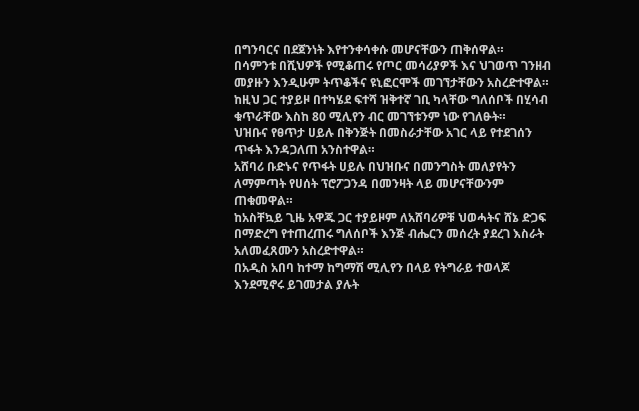በግንባርና በደጀንነት እየተንቀሳቀሱ መሆናቸውን ጠቅሰዋል።
በሳምንቱ በሺህዎች የሚቆጠሩ የጦር መሳሪያዎች እና ህገወጥ ገንዘብ መያዙን እንዲሁም ትጥቆችና ዩኒፎርሞች መገኘታቸውን አስረድተዋል።
ከዚህ ጋር ተያይዞ በተካሄደ ፍተሻ ዝቅተኛ ገቢ ካላቸው ግለሰቦች በሂሳብ ቁጥራቸው እስከ 80 ሚሊየን ብር መገኘቱንም ነው የገለፁት።
ህዝቡና የፀጥታ ሀይሉ በቅንጅት በመስራታቸው አገር ላይ የተደገሰን ጥፋት እንዳጋለጠ አንስተዋል።
አሸባሪ ቡድኑና የጥፋት ሀይሉ በህዝቡና በመንግስት መለያየትን ለማምጣት የሀሰት ፕሮፖጋንዳ በመንዛት ላይ መሆናቸውንም ጠቁመዋል።
ከአስቸኳይ ጊዜ አዋጁ ጋር ተያይዞም ለአሸባሪዎቹ ህወሓትና ሸኔ ድጋፍ በማድረግ የተጠረጠሩ ግለሰቦች እንጅ ብሔርን መሰረት ያደረገ እስራት አለመፈጸሙን አስረድተዋል።
በአዲስ አበባ ከተማ ከግማሽ ሚሊየን በላይ የትግራይ ተወላጆ እንደሚኖሩ ይገመታል ያሉት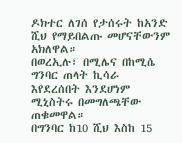ዶክተር ለገሰ የታሰሩት ከአንድ ሺህ የማይበልጡ መሆናቸውንም አክለዋል።
በወረኢሉ፣ በሚሌና በከሚሴ ግንባር ጠላት ኪሳራ እየደረሰበት እንደሆነም ሚኒስትሩ በመግለጫቸው ጠቁመዋል።
በግንባር ከ10 ሺህ እስከ 15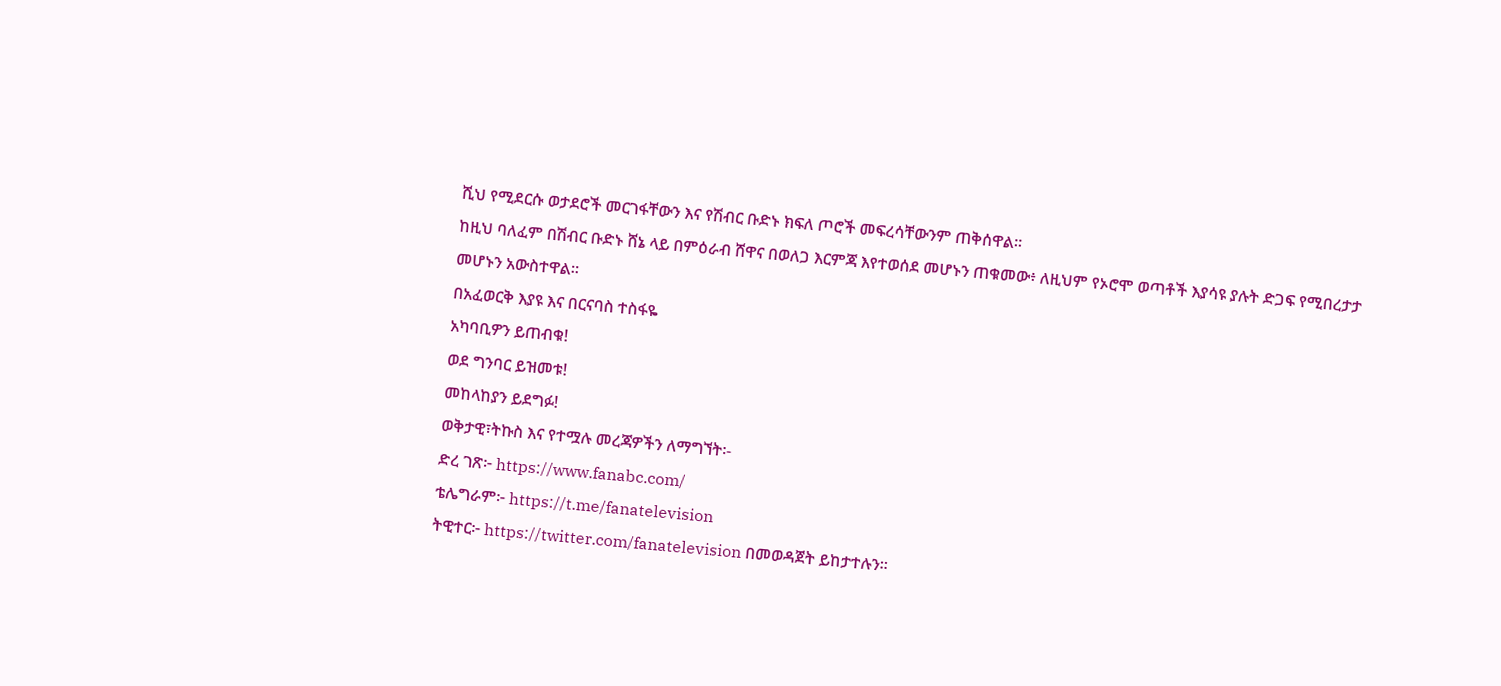ሺህ የሚደርሱ ወታደሮች መርገፋቸውን እና የሽብር ቡድኑ ክፍለ ጦሮች መፍረሳቸውንም ጠቅሰዋል።
ከዚህ ባለፈም በሽብር ቡድኑ ሸኔ ላይ በምዕራብ ሸዋና በወለጋ እርምጃ እየተወሰደ መሆኑን ጠቁመው፥ ለዚህም የኦሮሞ ወጣቶች እያሳዩ ያሉት ድጋፍ የሚበረታታ መሆኑን አውስተዋል።
በአፈወርቅ እያዩ እና በርናባስ ተስፋዬ
አካባቢዎን ይጠብቁ!
ወደ ግንባር ይዝመቱ!
መከላከያን ይደግፉ!
ወቅታዊ፣ትኩስ እና የተሟሉ መረጃዎችን ለማግኘት፡-
ድረ ገጽ፦ https://www.fanabc.com/
ቴሌግራም፦ https://t.me/fanatelevision
ትዊተር፦ https://twitter.com/fanatelevision በመወዳጀት ይከታተሉን፡፡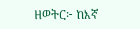ዘወትር፦ ከእኛ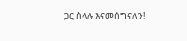ጋር ስላሉ እናመሰግናለን!